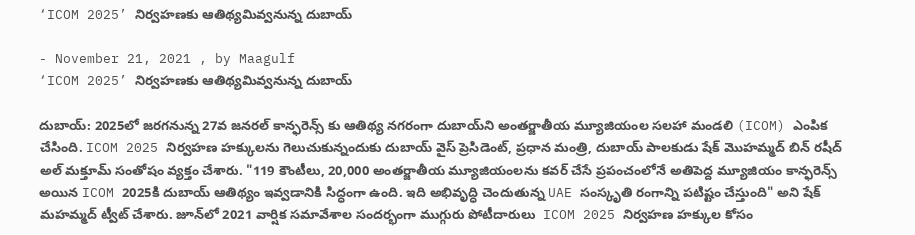‘ICOM 2025’ నిర్వహణకు ఆతిథ్యమివ్వనున్న దుబాయ్

- November 21, 2021 , by Maagulf
‘ICOM 2025’ నిర్వహణకు ఆతిథ్యమివ్వనున్న దుబాయ్

దుబాయ్: 2025లో జరగనున్న 27వ జనరల్ కాన్ఫరెన్స్ కు ఆతిథ్య నగరంగా దుబాయ్‌ని అంతర్జాతీయ మ్యూజియంల సలహా మండలి (ICOM) ఎంపిక చేసింది. ICOM 2025 నిర్వహణ హక్కులను గెలుచుకున్నందుకు దుబాయ్‌ వైస్ ప్రెసిడెంట్, ప్రధాన మంత్రి, దుబాయ్ పాలకుడు షేక్ మొహమ్మద్ బిన్ రషీద్ అల్ మక్తూమ్ సంతోషం వ్యక్తం చేశారు. "119 కౌంటీలు, 20,000 అంతర్జాతీయ మ్యూజియంలను కవర్ చేసే ప్రపంచంలోనే అతిపెద్ద మ్యూజియం కాన్ఫరెన్స్ అయిన ICOM 2025కి దుబాయ్ ఆతిథ్యం ఇవ్వడానికి సిద్ధంగా ఉంది. ఇది అభివృద్ధి చెందుతున్న UAE సంస్కృతి రంగాన్ని పటిష్టం చేస్తుంది" అని షేక్ మహమ్మద్ ట్వీట్ చేశారు. జూన్‌లో 2021 వార్షిక సమావేశాల సందర్భంగా ముగ్గురు పోటీదారులు  ICOM 2025 నిర్వహణ హక్కుల కోసం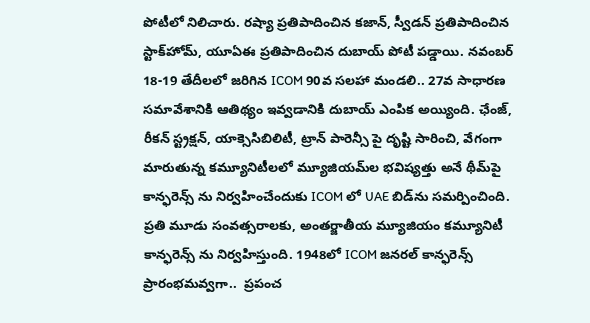పోటీలో నిలిచారు. రష్యా ప్రతిపాదించిన కజాన్, స్వీడన్ ప్రతిపాదించిన స్టాక్‌హోమ్, యూఏఈ ప్రతిపాదించిన దుబాయ్ పోటీ పడ్డాయి. నవంబర్ 18-19 తేదీలలో జరిగిన ICOM 90వ సలహా మండలి.. 27వ సాధారణ సమావేశానికి ఆతిథ్యం ఇవ్వడానికి దుబాయ్‌ ఎంపిక అయ్యింది. ఛేంజ్, రీకన్ స్ట్రక్షన్, యాక్సెసిబిలిటీ, ట్రాన్ పారెన్సీ పై దృష్టి సారించి, వేగంగా మారుతున్న కమ్యూనిటీలలో మ్యూజియమ్‌ల భవిష్యత్తు అనే థీమ్‌పై కాన్ఫరెన్స్ ను నిర్వహించేందుకు ICOM లో UAE బిడ్‌ను సమర్పించింది. ప్రతి మూడు సంవత్సరాలకు, అంతర్జాతీయ మ్యూజియం కమ్యూనిటీ కాన్ఫరెన్స్ ను నిర్వహిస్తుంది. 1948లో ICOM జనరల్ కాన్ఫరెన్స్ ప్రారంభమవ్వగా..  ప్రపంచ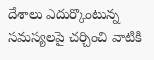దేశాలు ఎదుర్కొంటున్న సమస్యలపై చర్చించి వాటికి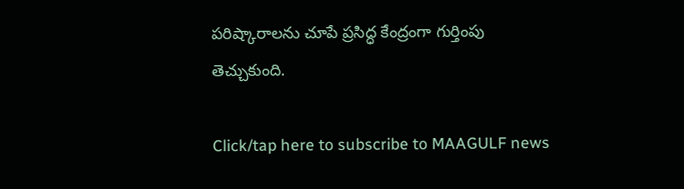పరిష్కారాలను చూపే ప్రసిద్ధ కేంద్రంగా గుర్తింపు తెచ్చుకుంది.

Click/tap here to subscribe to MAAGULF news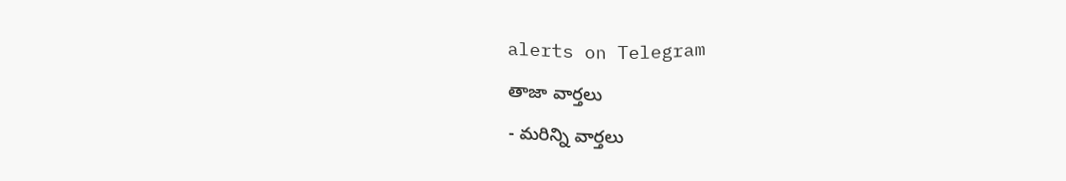alerts on Telegram

తాజా వార్తలు

- మరిన్ని వార్తలు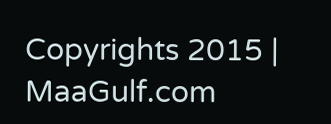Copyrights 2015 | MaaGulf.com